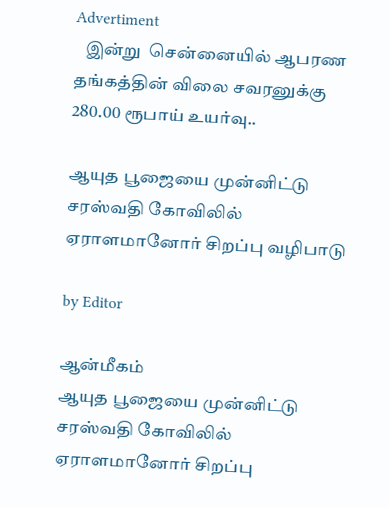Advertiment
   இன்று  சென்னையில் ஆபரண தங்கத்தின் விலை சவரனுக்கு 280.00 ரூபாய் உயர்வு..

ஆயுத பூஜையை முன்னிட்டு சரஸ்வதி கோவிலில் ஏராளமானோர் சிறப்பு வழிபாடு

by Editor

ஆன்மீகம்
ஆயுத பூஜையை முன்னிட்டு சரஸ்வதி கோவிலில் ஏராளமானோர் சிறப்பு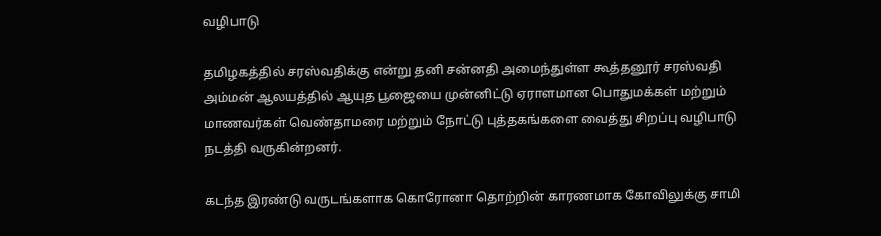வழிபாடு

தமிழகத்தில் சரஸ்வதிக்கு என்று தனி சன்னதி அமைந்துள்ள கூத்தனூர் சரஸ்வதி அம்மன் ஆலயத்தில் ஆயுத பூஜையை முன்னிட்டு ஏராளமான பொதுமக்கள் மற்றும் மாணவர்கள் வெண்தாமரை மற்றும் நோட்டு புத்தகங்களை வைத்து சிறப்பு வழிபாடு நடத்தி வருகின்றனர்.

கடந்த இரண்டு வருடங்களாக கொரோனா தொற்றின் காரணமாக கோவிலுக்கு சாமி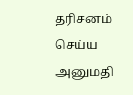தரிசனம் செய்ய அனுமதி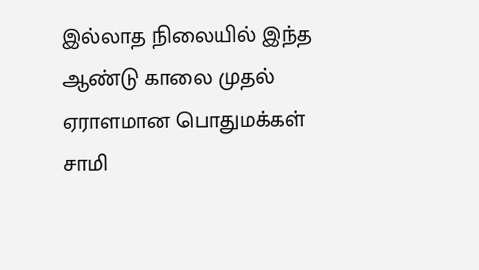இல்லாத நிலையில் இந்த ஆண்டு காலை முதல் ஏராளமான பொதுமக்கள் சாமி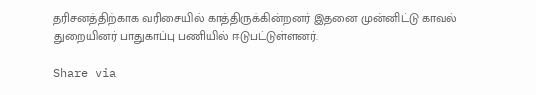தரிசனத்திற்காக வரிசையில் காத்திருக்கின்றனர் இதனை முன்னிட்டு காவல் துறையினர் பாதுகாப்பு பணியில் ஈடுபட்டுள்ளனர்.

Share via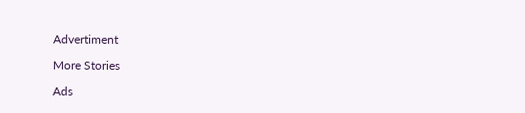Advertiment

More Stories

Ads